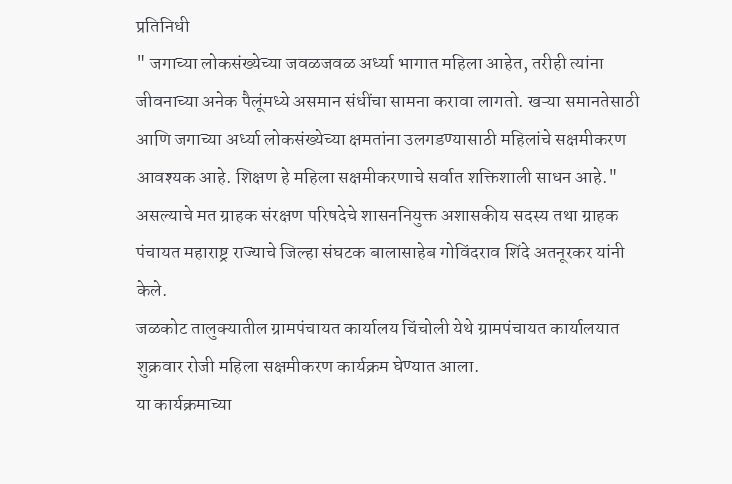प्रतिनिधी
" जगाच्या लोकसंख्येच्या जवळजवळ अर्ध्या भागात महिला आहेत, तरीही त्यांना जीवनाच्या अनेक पैलूंमध्ये असमान संधींचा सामना करावा लागतो. खऱ्या समानतेसाठी आणि जगाच्या अर्ध्या लोकसंख्येच्या क्षमतांना उलगडण्यासाठी महिलांचे सक्षमीकरण आवश्यक आहे. शिक्षण हे महिला सक्षमीकरणाचे सर्वात शक्तिशाली साधन आहे." असल्याचे मत ग्राहक संरक्षण परिषदेचे शासननियुक्त अशासकीय सदस्य तथा ग्राहक पंचायत महाराष्ट्र राज्याचे जिल्हा संघटक बालासाहेब गोविंदराव शिंदे अतनूरकर यांनी केले.
जळकोट तालुक्यातील ग्रामपंचायत कार्यालय चिंचोली येथे ग्रामपंचायत कार्यालयात शुक्रवार रोजी महिला सक्षमीकरण कार्यक्रम घेण्यात आला.
या कार्यक्रमाच्या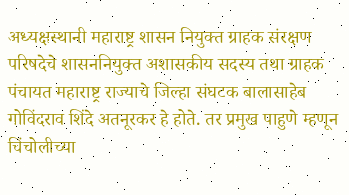अध्यक्षस्थानी महाराष्ट्र शासन नियुक्त ग्राहक संरक्षण परिषदेचे शासननियुक्त अशासकीय सदस्य तथा ग्राहक पंचायत महाराष्ट्र राज्याचे जिल्हा संघटक बालासाहेब गोविंदराव शिंदे अतनूरकर हे होते. तर प्रमुख पाहुणे म्हणून चिंचोलीच्या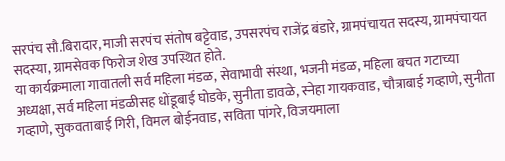सरपंच सौ.बिरादार, माजी सरपंच संतोष बट्टेवाड, उपसरपंच राजेंद्र बंडारे, ग्रामपंचायत सदस्य, ग्रामपंचायत सदस्या, ग्रामसेवक फिरोज शेख उपस्थित होते.
या कार्यक्रमाला गावातली सर्व महिला मंडळ, सेवाभावी संस्था, भजनी मंडळ, महिला बचत गटाच्या अध्यक्षा, सर्व महिला मंडळीसह धोंडूबाई घोडके, सुनीता डावळे, स्नेहा गायकवाड, चौत्राबाई गव्हाणे, सुनीता गव्हाणे, सुकवताबाई गिरी, विमल बोईनवाड, सविता पांगरे, विजयमाला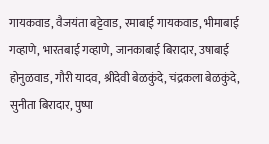गायकवाड, वैजयंता बट्टेवाड, रमाबाई गायकवाड, भीमाबाई गव्हाणे, भारतबाई गव्हाणे, जानकाबाई बिरादार, उषाबाई होनुळवाड, गौरी यादव, श्रीदेवी बेळकुंदे, चंद्रकला बेळकुंदे, सुनीता बिरादार, पुष्पा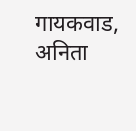गायकवाड, अनिता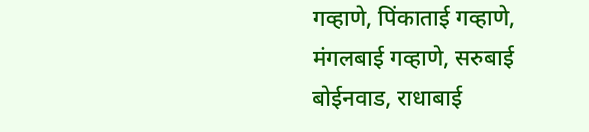गव्हाणे, पिंकाताई गव्हाणे, मंगलबाई गव्हाणे, सरुबाई बोईनवाड, राधाबाई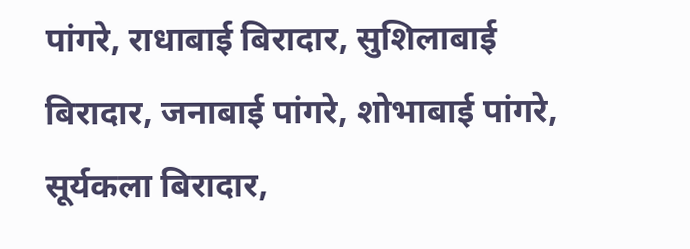पांगरे, राधाबाई बिरादार, सुशिलाबाई बिरादार, जनाबाई पांगरे, शोभाबाई पांगरे, सूर्यकला बिरादार,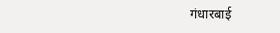गंधारबाई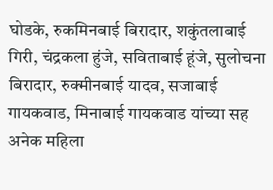घोडके, रुकमिनबाई बिरादार, शकुंतलाबाई गिरी, चंद्रकला हुंजे, सविताबाई हूंजे, सुलोचना बिरादार, रुक्मीनबाई यादव, सजाबाई गायकवाड, मिनाबाई गायकवाड यांच्या सह अनेक महिला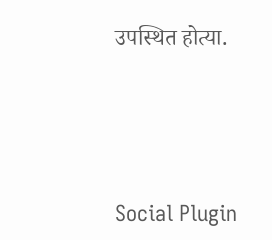उपस्थित होत्या.





Social Plugin